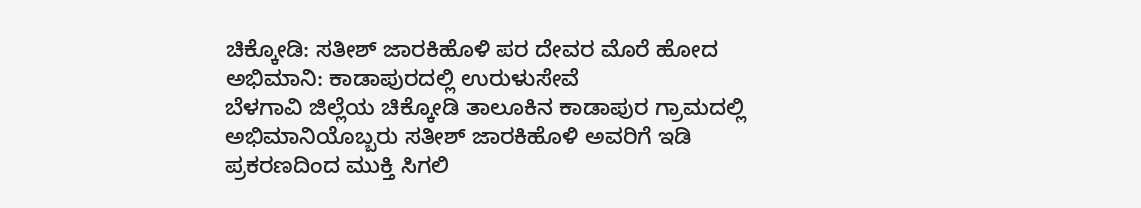ಚಿಕ್ಕೋಡಿ: ಸತೀಶ್ ಜಾರಕಿಹೊಳಿ ಪರ ದೇವರ ಮೊರೆ ಹೋದ ಅಭಿಮಾನಿ: ಕಾಡಾಪುರದಲ್ಲಿ ಉರುಳುಸೇವೆ
ಬೆಳಗಾವಿ ಜಿಲ್ಲೆಯ ಚಿಕ್ಕೋಡಿ ತಾಲೂಕಿನ ಕಾಡಾಪುರ ಗ್ರಾಮದಲ್ಲಿ ಅಭಿಮಾನಿಯೊಬ್ಬರು ಸತೀಶ್ ಜಾರಕಿಹೊಳಿ ಅವರಿಗೆ ಇಡಿ ಪ್ರಕರಣದಿಂದ ಮುಕ್ತಿ ಸಿಗಲಿ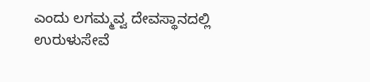ಎಂದು ಲಗಮ್ಮವ್ವ ದೇವಸ್ಥಾನದಲ್ಲಿ ಉರುಳುಸೇವೆ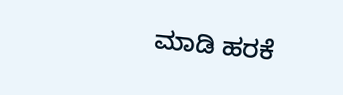ಮಾಡಿ ಹರಕೆ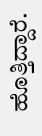ಹೊತ್ತಿದ್ದಾರೆ.